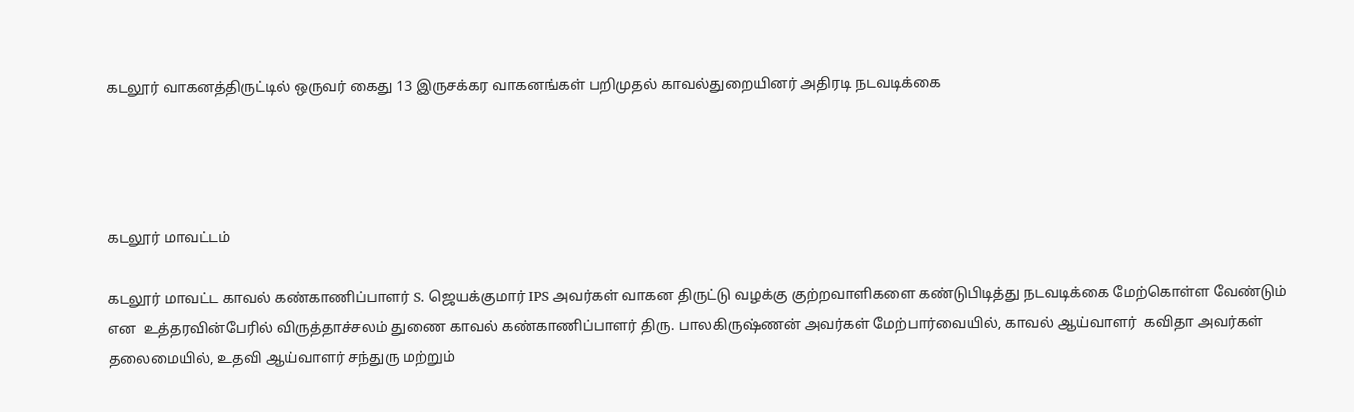கடலூர் வாகனத்திருட்டில் ஒருவர் கைது 13 இருசக்கர வாகனங்கள் பறிமுதல் காவல்துறையினர் அதிரடி நடவடிக்கை




கடலூர் மாவட்டம்

கடலூர் மாவட்ட காவல் கண்காணிப்பாளர் S. ஜெயக்குமார் IPS அவர்கள் வாகன திருட்டு வழக்கு குற்றவாளிகளை கண்டுபிடித்து நடவடிக்கை மேற்கொள்ள வேண்டும் என  உத்தரவின்பேரில் விருத்தாச்சலம் துணை காவல் கண்காணிப்பாளர் திரு. பாலகிருஷ்ணன் அவர்கள் மேற்பார்வையில், காவல் ஆய்வாளர்  கவிதா அவர்கள் தலைமையில், உதவி ஆய்வாளர் சந்துரு மற்றும்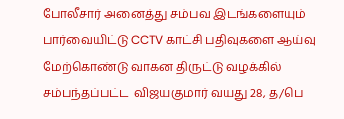போலீசார் அனைத்து சம்பவ இடங்களையும் பார்வையிட்டு CCTV காட்சி பதிவுகளை ஆய்வு மேற்கொண்டு வாகன திருட்டு வழக்கில் சம்பந்தப்பட்ட  விஜயகுமார் வயது 28, த/பெ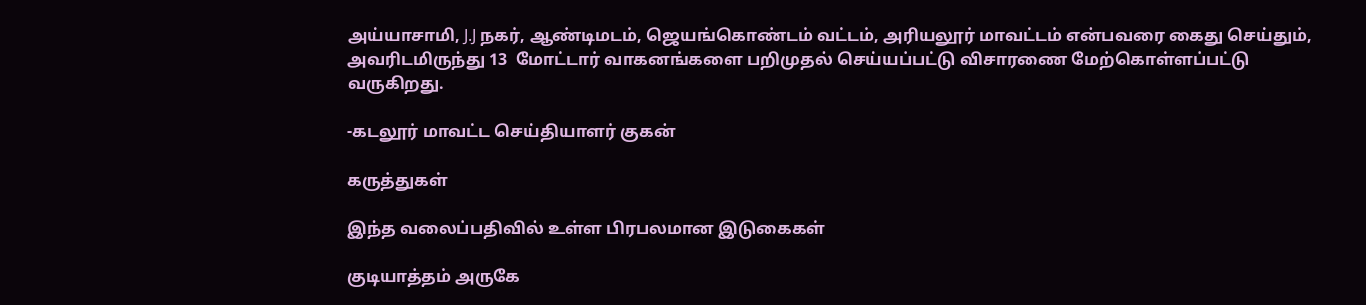அய்யாசாமி, J.J நகர், ஆண்டிமடம், ஜெயங்கொண்டம் வட்டம், அரியலூர் மாவட்டம் என்பவரை கைது செய்தும், அவரிடமிருந்து 13  மோட்டார் வாகனங்களை பறிமுதல் செய்யப்பட்டு விசாரணை மேற்கொள்ளப்பட்டு வருகிறது.

-கடலூர் மாவட்ட செய்தியாளர் குகன்

கருத்துகள்

இந்த வலைப்பதிவில் உள்ள பிரபலமான இடுகைகள்

குடியாத்தம் அருகே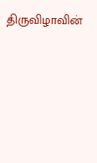திருவிழாவின்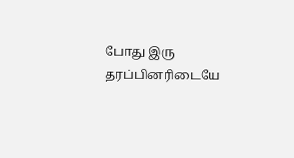போது இரு தரப்பினரிடையே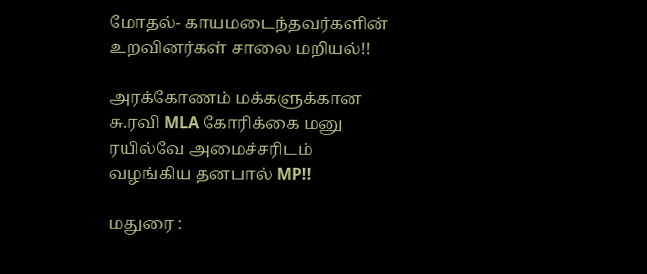மோதல்- காயமடைந்தவர்களின் உறவினர்கள் சாலை மறியல்!!

அரக்கோணம் மக்களுக்கான சு.ரவி MLA கோரிக்கை மனு ரயில்வே அமைச்சரிடம் வழங்கிய தனபால் MP!!

மதுரை :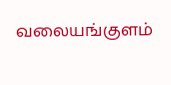வலையங்குளம்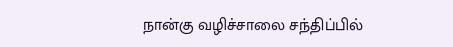நான்கு வழிச்சாலை சந்திப்பில்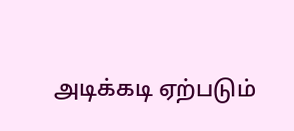அடிக்கடி ஏற்படும்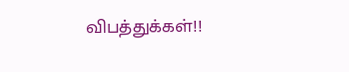விபத்துக்கள்!!